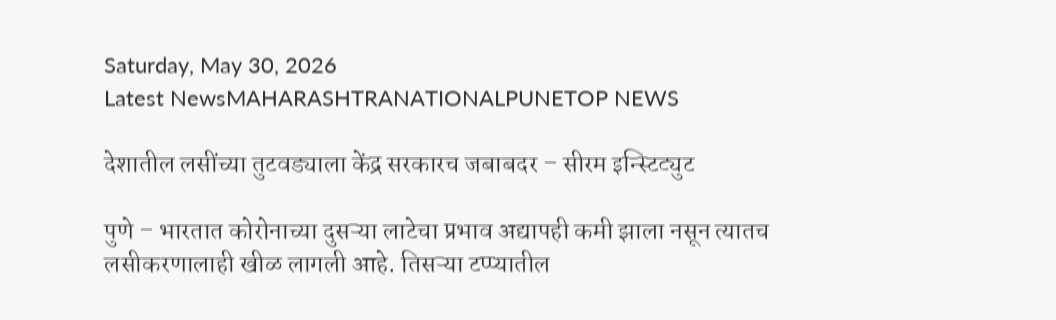Saturday, May 30, 2026
Latest NewsMAHARASHTRANATIONALPUNETOP NEWS

देशातील लसींच्या तुटवड्याला केंद्र सरकारच जबाबदर – सीरम इन्स्टिट्युट

पुणे – भारतात कोरोनाच्या दुसऱ्या लाटेचा प्रभाव अद्यापही कमी झाला नसून त्यातच लसीकरणालाही खीळ लागली आहे. तिसऱ्या टप्प्यातील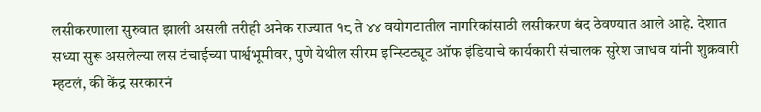लसीकरणाला सुरुवात झाली असली तरीही अनेक राज्यात १८ ते ४४ वयोगटातील नागरिकांसाठी लसीकरण बंद ठेवण्यात आले आहे. देशात सध्या सुरू असलेल्या लस टंचाईच्या पार्श्वभूमीवर, पुणे येथील सीरम इन्स्टिट्यूट ऑफ इंडियाचे कार्यकारी संचालक सुरेश जाधव यांनी शुक्रवारी म्हटलं, की केंद्र सरकारनं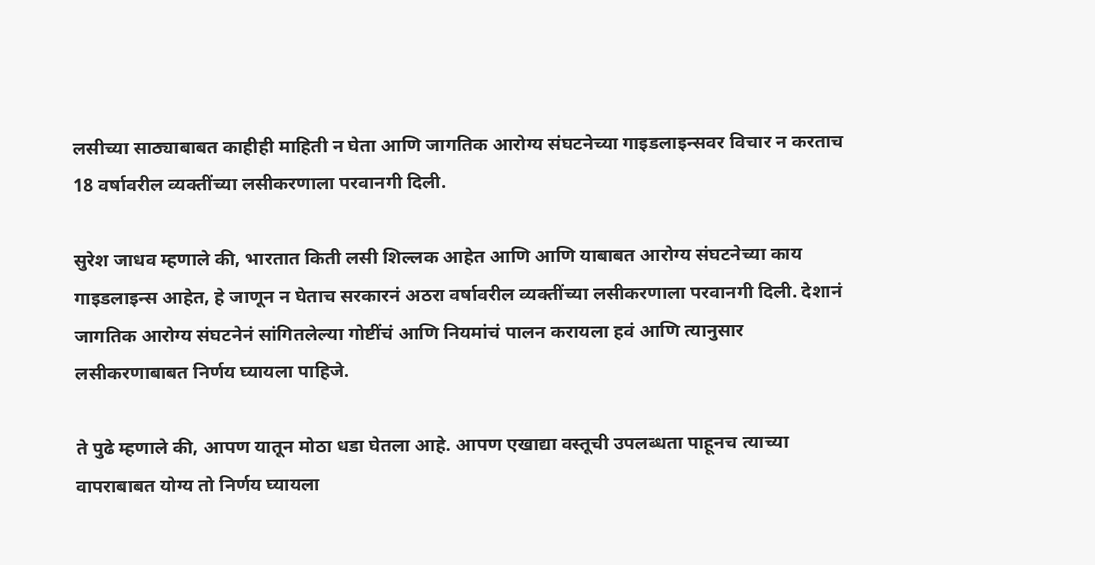लसीच्या साठ्याबाबत काहीही माहिती न घेता आणि जागतिक आरोग्य संघटनेच्या गाइडलाइन्सवर विचार न करताच 18 वर्षावरील व्यक्तींच्या लसीकरणाला परवानगी दिली.

सुरेश जाधव म्हणाले की, भारतात किती लसी शिल्लक आहेत आणि आणि याबाबत आरोग्य संघटनेच्या काय गाइडलाइन्स आहेत, हे जाणून न घेताच सरकारनं अठरा वर्षावरील व्यक्तींच्या लसीकरणाला परवानगी दिली. देशानं जागतिक आरोग्य संघटनेनं सांगितलेल्या गोष्टींचं आणि नियमांचं पालन करायला हवं आणि त्यानुसार लसीकरणाबाबत निर्णय घ्यायला पाहिजे.

ते पुढे म्हणाले की, आपण यातून मोठा धडा घेतला आहे. आपण एखाद्या वस्तूची उपलब्धता पाहूनच त्याच्या वापराबाबत योग्य तो निर्णय घ्यायला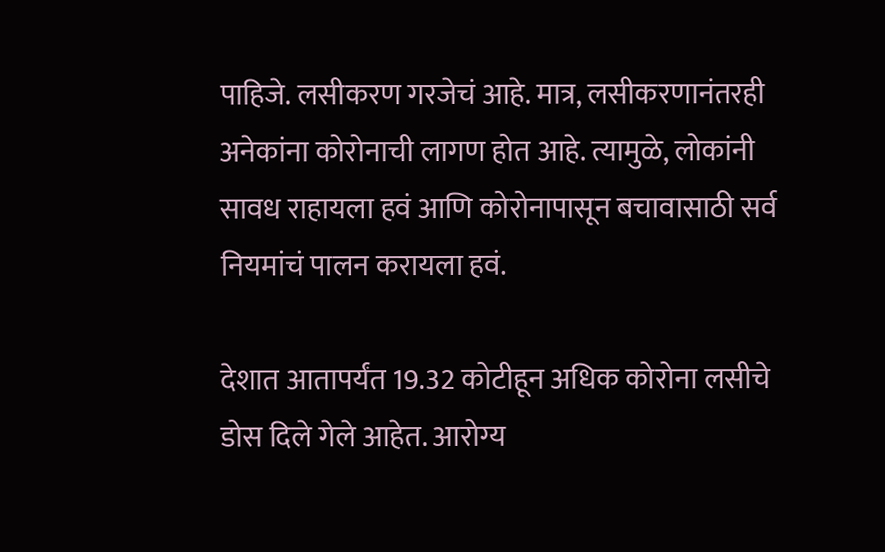पाहिजे. लसीकरण गरजेचं आहे. मात्र, लसीकरणानंतरही अनेकांना कोरोनाची लागण होत आहे. त्यामुळे, लोकांनी सावध राहायला हवं आणि कोरोनापासून बचावासाठी सर्व नियमांचं पालन करायला हवं.

देशात आतापर्यंत 19.32 कोटीहून अधिक कोरोना लसीचे डोस दिले गेले आहेत. आरोग्य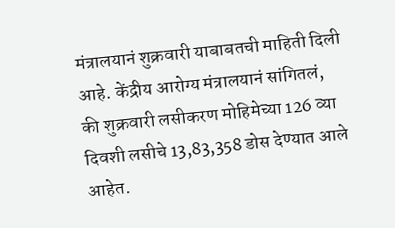मंत्रालयानं शुक्रवारी याबाबतची माहिती दिली आहे. केंद्रीय आरोग्य मंत्रालयानं सांगितलं, की शुक्रवारी लसीकरण मोहिमेच्या 126 व्या दिवशी लसीचे 13,83,358 डोस देण्यात आले आहेत.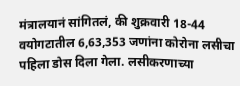मंत्रालयानं सांगितलं, की शुक्रवारी 18-44 वयोगटातील 6,63,353 जणांना कोरोना लसीचा पहिला डोस दिला गेला. लसीकरणाच्या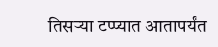तिसऱ्या टप्प्यात आतापर्यंत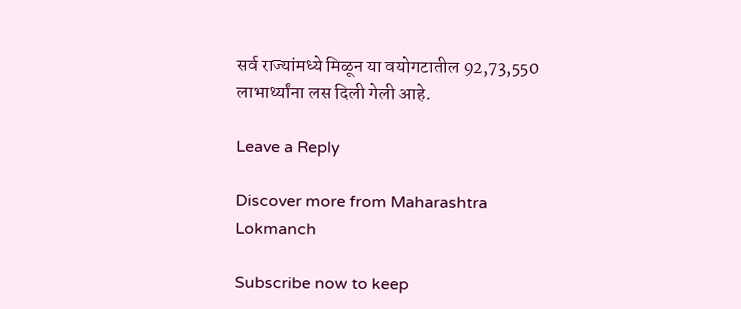सर्व राज्यांमध्ये मिळून या वयोगटातील 92,73,550 लाभार्थ्यांना लस दिली गेली आहे.

Leave a Reply

Discover more from Maharashtra Lokmanch

Subscribe now to keep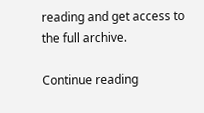reading and get access to the full archive.

Continue reading